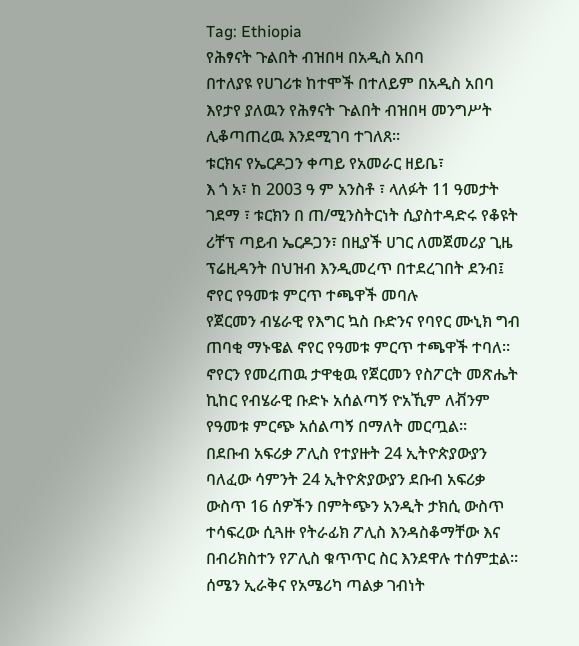Tag: Ethiopia
የሕፃናት ጉልበት ብዝበዛ በአዲስ አበባ
በተለያዩ የሀገሪቱ ከተሞች በተለይም በአዲስ አበባ እየታየ ያለዉን የሕፃናት ጉልበት ብዝበዛ መንግሥት ሊቆጣጠረዉ እንደሚገባ ተገለጸ።
ቱርክና የኤርዶጋን ቀጣይ የአመራር ዘይቤ፣
እ ጎ አ፣ ከ 2003 ዓ ም አንስቶ ፣ ላለፉት 11 ዓመታት ገደማ ፣ ቱርክን በ ጠ/ሚንስትርነት ሲያስተዳድሩ የቆዩት ሪቸፕ ጣይብ ኤርዶጋን፣ በዚያች ሀገር ለመጀመሪያ ጊዜ ፕሬዚዳንት በህዝብ እንዲመረጥ በተደረገበት ደንብ፤
ኖየር የዓመቱ ምርጥ ተጫዋች መባሉ
የጀርመን ብሄራዊ የእግር ኳስ ቡድንና የባየር ሙኒክ ግብ ጠባቂ ማኑዌል ኖየር የዓመቱ ምርጥ ተጫዋች ተባለ። ኖየርን የመረጠዉ ታዋቂዉ የጀርመን የስፖርት መጽሔት ኪከር የብሄራዊ ቡድኑ አሰልጣኝ ዮአኺም ለቭንም የዓመቱ ምርጭ አሰልጣኝ በማለት መርጧል።
በደቡብ አፍሪቃ ፖሊስ የተያዙት 24 ኢትዮጵያውያን
ባለፈው ሳምንት 24 ኢትዮጵያውያን ደቡብ አፍሪቃ ውስጥ 16 ሰዎችን በምትጭን አንዲት ታክሲ ውስጥ ተሳፍረው ሲጓዙ የትራፊክ ፖሊስ እንዳስቆማቸው እና በብሪክስተን የፖሊስ ቁጥጥር ስር እንደዋሉ ተሰምቷል።
ሰሜን ኢራቅና የአሜሪካ ጣልቃ ገብነት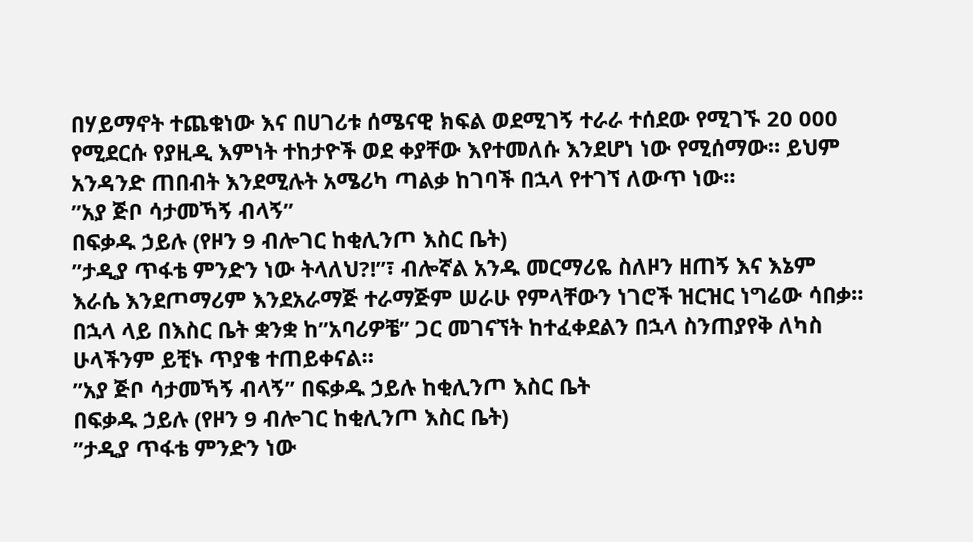በሃይማኖት ተጨቁነው እና በሀገሪቱ ሰሜናዊ ክፍል ወደሚገኝ ተራራ ተሰደው የሚገኙ 20 000 የሚደርሱ የያዚዲ እምነት ተከታዮች ወደ ቀያቸው እየተመለሱ እንደሆነ ነው የሚሰማው። ይህም አንዳንድ ጠበብት እንደሚሉት አሜሪካ ጣልቃ ከገባች በኋላ የተገኘ ለውጥ ነው።
”አያ ጅቦ ሳታመኻኝ ብላኝ”
በፍቃዱ ኃይሉ (የዞን 9 ብሎገር ከቂሊንጦ እስር ቤት)
”ታዲያ ጥፋቴ ምንድን ነው ትላለህ?!”፣ ብሎኛል አንዱ መርማሪዬ ስለዞን ዘጠኝ እና እኔም እራሴ እንደጦማሪም እንደአራማጅ ተራማጅም ሠራሁ የምላቸውን ነገሮች ዝርዝር ነግሬው ሳበቃ። በኋላ ላይ በእስር ቤት ቋንቋ ከ”አባሪዎቼ” ጋር መገናኘት ከተፈቀደልን በኋላ ስንጠያየቅ ለካስ ሁላችንም ይቺኑ ጥያቄ ተጠይቀናል።
”አያ ጅቦ ሳታመኻኝ ብላኝ” በፍቃዱ ኃይሉ ከቂሊንጦ እስር ቤት
በፍቃዱ ኃይሉ (የዞን 9 ብሎገር ከቂሊንጦ እስር ቤት)
”ታዲያ ጥፋቴ ምንድን ነው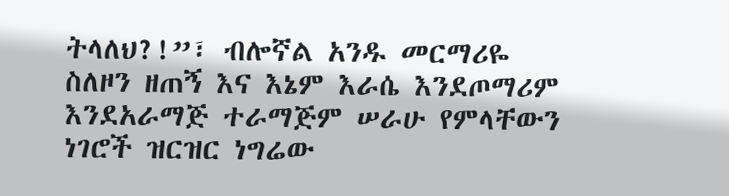ትላለህ?!”፣ ብሎኛል አንዱ መርማሪዬ ስለዞን ዘጠኝ እና እኔም እራሴ እንደጦማሪም እንደአራማጅ ተራማጅም ሠራሁ የምላቸውን ነገሮች ዝርዝር ነግሬው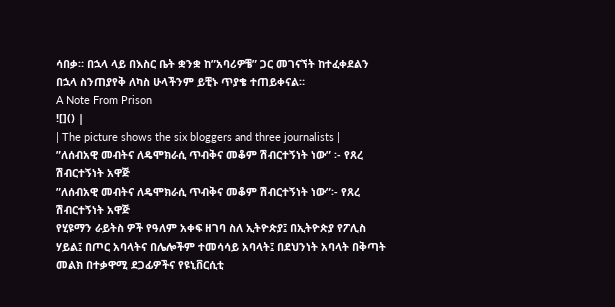ሳበቃ። በኋላ ላይ በእስር ቤት ቋንቋ ከ”አባሪዎቼ” ጋር መገናኘት ከተፈቀደልን በኋላ ስንጠያየቅ ለካስ ሁላችንም ይቺኑ ጥያቄ ተጠይቀናል።
A Note From Prison
![]() |
| The picture shows the six bloggers and three journalists |
”ለሰብአዊ መብትና ለዴሞክራሲ ጥብቅና መቆም ሽብርተኝነት ነው” ፡- የጸረ ሽብርተኝነት አዋጅ
”ለሰብአዊ መብትና ለዴሞክራሲ ጥብቅና መቆም ሽብርተኝነት ነው”፡- የጸረ ሽብርተኝነት አዋጅ
የሂዩማን ራይትስ ዎች የዓለም አቀፍ ዘገባ ስለ ኢትዮጵያ፤ በኢትዮጵያ የፖሊስ ሃይል፤ በጦር አባላትና በሌሎችም ተመሳሳይ አባላት፤ በደህንነት አባላት በቅጣት መልክ በተቃዋሚ ደጋፊዎችና የዩኒቨርሲቲ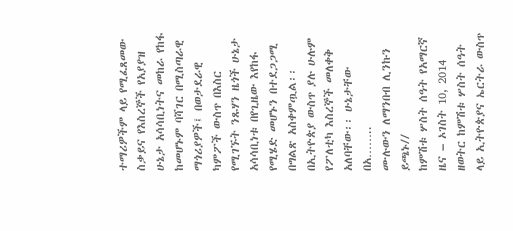ተማሪዎችም ላይ የሚፈጸመው ስቃይና የእስረኞች የአያያዝ ሁኔታ አሳሳቢነትና መከራ የከፋ ከመሆኑም ባሻገር በሚስጣራዊ ማጎሪያዎች፤ በወታደራዊ ካምፖች ውስጥ በእስር የሚገኙት ንጹሃን ዜጎች ሁኔታ አሳሳቢነቱ በየጊዜው እየከፋ የሚሄድ መሆኑን በተደጋጋሚ በግልጽ አስቀምጧል፡፡በኢትዮጵያ ውስጥ ያሉ ሁሉም የፖለቲካ እስረኞች መለቀቅ አለባቸው፡፡ ሁኔታቸው በአ……..
ሙሉውን ለማንበብ ሊንኩን ይጫኑ//
ከምሽቱ ሦስት ሰዓት የአማርኛ ዜና – ኦገስት 10, 2014
ዘወትር ከምሽቱ ሦስት ሰዓት ላይ ኢትዮጵያና ኤርትራ ውስጥ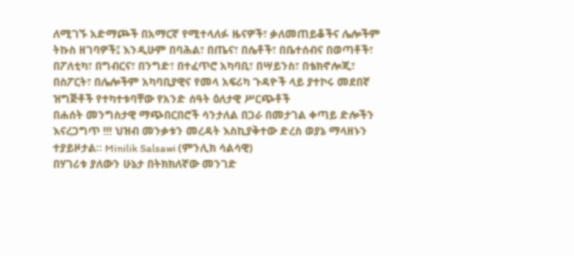ለሚገኙ አድማጮች በአማርኛ የሚተላለፉ ዜናዎች፣ ቃለመጠይቆችና ሌሎችም ትኩስ ዘገባዎች፤ እንዲሁም በባሕል፣ በጤና፣ በሴቶች፣ በቤተሰብና በወጣቶች፣ በፖለቲካ፣ በግብርና፣ በንግድ፣ በተፈጥሮ አካባቢ፣ በሣይንስ፣ በቴክኖሎጂ፣ በስፖርት፣ በሌሎችም አካባቢያዊና የመላ አፍሪካ ጉዳዮች ላይ ያተኮሩ መደበኛ ዝግጅቶች የተካተቱባቸው የአንድ ሰዓት ዕለታዊ ሥርጭቶች
በሐሰት መንግስታዊ ማጭበርበሮች ሳንታለል በጋራ በመታገል ቀጣይ ድሎችን እናረጋግጥ !!! ህዝብ መንቃቱን መረዳት እስኪያቅተው ድረስ ወያኔ ማላዘኑን ተያይዞታል። Minilik Salsawi (ምንሊክ ሳልሳዊ)
በሃገሪቱ ያለውን ሁኔታ በትክክለኛው መንገድ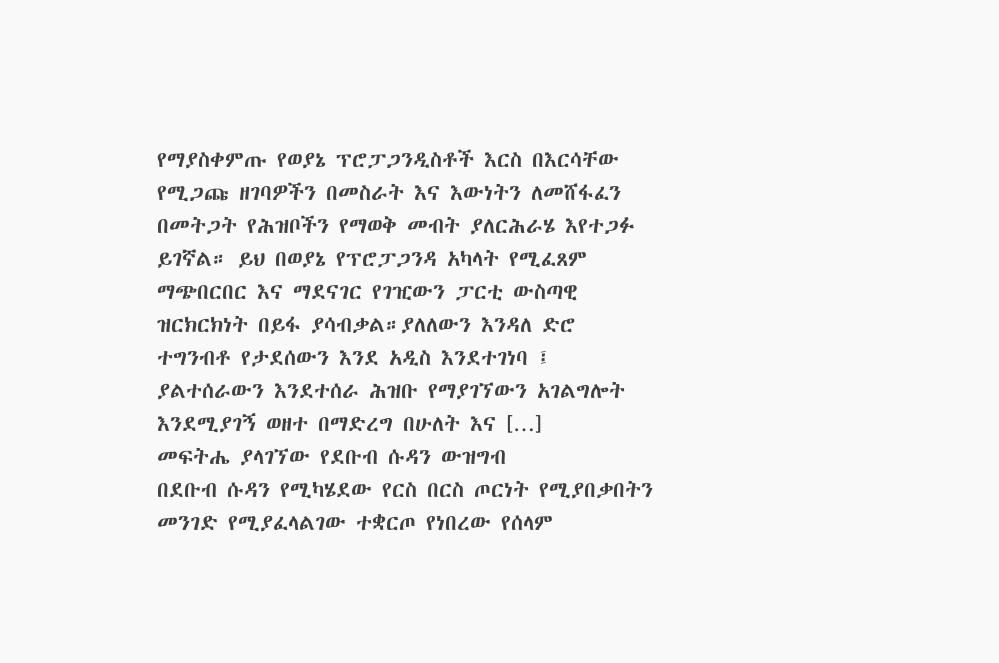የማያስቀምጡ የወያኔ ፕሮፓጋንዲስቶች እርስ በእርሳቸው የሚጋጩ ዘገባዎችን በመስራት እና እውነትን ለመሸፋፈን በመትጋት የሕዝቦችን የማወቅ መብት ያለርሕራሄ እየተጋፉ ይገኛል። ይህ በወያኔ የፕሮፓጋንዳ አካላት የሚፈጸም ማጭበርበር እና ማደናገር የገዢውን ፓርቲ ውስጣዊ ዝርክርክነት በይፋ ያሳብቃል።ያለለውን እንዳለ ድሮ ተግንብቶ የታደሰውን እንደ አዲስ እንደተገነባ ፤ ያልተሰራውን እንደተሰራ ሕዝቡ የማያገኘውን አገልግሎት እንደሚያገኝ ወዘተ በማድረግ በሁለት እና […]
መፍትሔ ያላገኘው የደቡብ ሱዳን ውዝግብ
በደቡብ ሱዳን የሚካሄደው የርስ በርስ ጦርነት የሚያበቃበትን መንገድ የሚያፈላልገው ተቋርጦ የነበረው የሰላም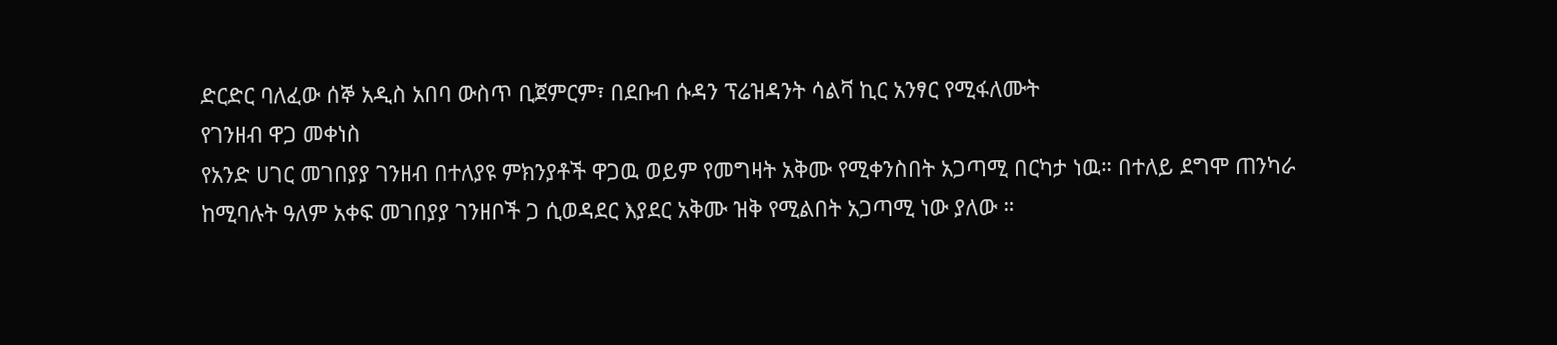ድርድር ባለፈው ሰኞ አዲስ አበባ ውስጥ ቢጀምርም፣ በደቡብ ሱዳን ፕሬዝዳንት ሳልቫ ኪር አንፃር የሚፋለሙት
የገንዘብ ዋጋ መቀነስ
የአንድ ሀገር መገበያያ ገንዘብ በተለያዩ ምክንያቶች ዋጋዉ ወይም የመግዛት አቅሙ የሚቀንስበት አጋጣሚ በርካታ ነዉ። በተለይ ደግሞ ጠንካራ ከሚባሉት ዓለም አቀፍ መገበያያ ገንዘቦች ጋ ሲወዳደር እያደር አቅሙ ዝቅ የሚልበት አጋጣሚ ነው ያለው ።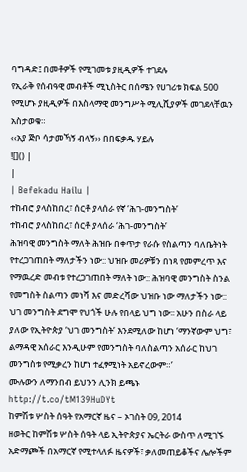ባግዳድ፤ በመቶዎች የሚገመቱ ያዚዲዎች ተገደሉ
የኢራቅ የሰብዓዊ መብቶች ሚኒስትር በሰሜን የሀገሪቱ ክፍል 500 የሚሆኑ ያዚዲዎች በእስላማዊ መንግሥት ሚሊሺያዎች መገደላቸዉን አስታወቁ።
‹‹አያ ጅቦ ሳታመኻኝ ብላኝ›› በበፍቃዱ ሃይሉ
![]() |
|
| Befekadu Hailu |
ተከብሮ ያላስከበረ፣ ሰርቶ ያላሰራ የኛ ‘ሕገ-መንግስት’
ተከብሮ ያላስከበረ፣ ሰርቶ ያላሰራ ‘ሕገ-መንግስት’
ሕዝባዊ መንግስት ማለት ሕዝቡ በቀጥታ የራሱ የስልጣን ባለቤትነት የተረጋገጠበት ማለታችን ነው:: ህዝቡ መሪዎቹን በነጻ የመምረጥ እና የማዉረድ መብቱ የተረጋገጠበት ማለት ነው:: ሕዝባዊ መንግስት ስንል የመግስት ስልጣን መነሻ እና መድረሻው ህዝቡ ነው ማለታችን ነው::
ህገ መንግስት ደግሞ የህጎች ሁሉ የበላይ ህግ ነው፡፡ አሁን በስራ ላይ ያለው የኢትዮጵያ ‘ህገ መንግስት’ እንደሚለው ከሆነ ‘ማንኛውም ህግ፣ ልማዳዊ አሰራር እንዲሁም የመንግስት ባለስልጣን አሰራር ከህገ መንግስቱ የሚቃረን ከሆነ ተፈፃሚነት አይኖረውም።’
ሙሉውን ለማንበብ ይህንን ሊንክ ይጫኑ http://t.co/tM139HuDYt
ከምሽቱ ሦስት ሰዓት የአማርኛ ዜና – ኦገስት 09, 2014
ዘወትር ከምሽቱ ሦስት ሰዓት ላይ ኢትዮጵያና ኤርትራ ውስጥ ለሚገኙ አድማጮች በአማርኛ የሚተላለፉ ዜናዎች፣ ቃለመጠይቆችና ሌሎችም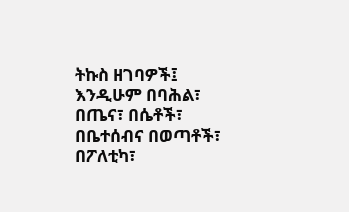ትኩስ ዘገባዎች፤ እንዲሁም በባሕል፣ በጤና፣ በሴቶች፣ በቤተሰብና በወጣቶች፣ በፖለቲካ፣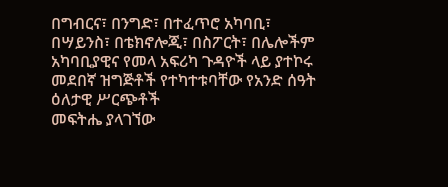በግብርና፣ በንግድ፣ በተፈጥሮ አካባቢ፣ በሣይንስ፣ በቴክኖሎጂ፣ በስፖርት፣ በሌሎችም አካባቢያዊና የመላ አፍሪካ ጉዳዮች ላይ ያተኮሩ መደበኛ ዝግጅቶች የተካተቱባቸው የአንድ ሰዓት ዕለታዊ ሥርጭቶች
መፍትሔ ያላገኘው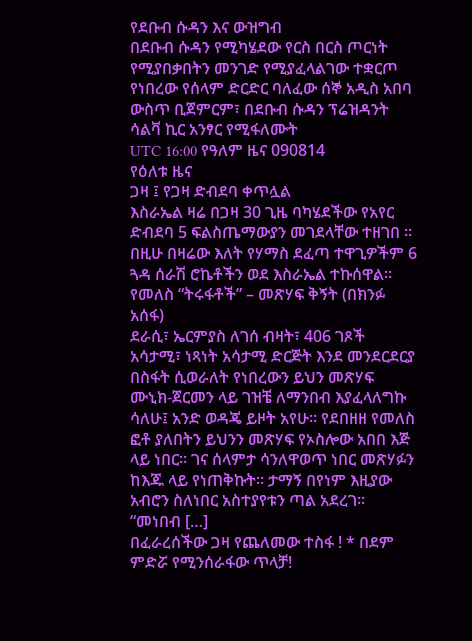የደቡብ ሱዳን እና ውዝግብ
በደቡብ ሱዳን የሚካሄደው የርስ በርስ ጦርነት የሚያበቃበትን መንገድ የሚያፈላልገው ተቋርጦ የነበረው የሰላም ድርድር ባለፈው ሰኞ አዲስ አበባ ውስጥ ቢጀምርም፣ በደቡብ ሱዳን ፕሬዝዳንት ሳልቫ ኪር አንፃር የሚፋለሙት
UTC 16:00 የዓለም ዜና 090814
የዕለቱ ዜና
ጋዛ ፤ የጋዛ ድብደባ ቀጥሏል
እስራኤል ዛሬ በጋዛ 30 ጊዜ ባካሄደችው የአየር ድብደባ 5 ፍልስጤማውያን መገደላቸው ተዘገበ ። በዚሁ በዛሬው እለት የሃማስ ደፈጣ ተዋጊዎችም 6 ጓዳ ሰራሽ ሮኬቶችን ወደ እስራኤል ተኩሰዋል።
የመለስ “ትሩፋቶች” – መጽሃፍ ቅኝት (በክንፉ አሰፋ)
ደራሲ፣ ኤርምያስ ለገሰ ብዛት፣ 406 ገጾች አሳታሚ፣ ነጻነት አሳታሚ ድርጅት እንደ መንደርደርያ በስፋት ሲወራለት የነበረውን ይህን መጽሃፍ ሙኒክ-ጀርመን ላይ ገዝቼ ለማንበብ እያፈላለግኩ ሳለሁ፤ አንድ ወዳጄ ይዞት አየሁ። የደበዘዘ የመለስ ፎቶ ያለበትን ይህንን መጽሃፍ የኦስሎው አበበ እጅ ላይ ነበር። ገና ሰላምታ ሳንለዋወጥ ነበር መጽሃፉን ከእጁ ላይ የነጠቅኩት። ታማኝ በየነም እዚያው አብሮን ስለነበር አስተያየቱን ጣል አደረገ። “መነበብ […]
በፈራረሰችው ጋዛ የጨለመው ተስፋ ! * በደም ምድሯ የሚንሰራፋው ጥላቻ!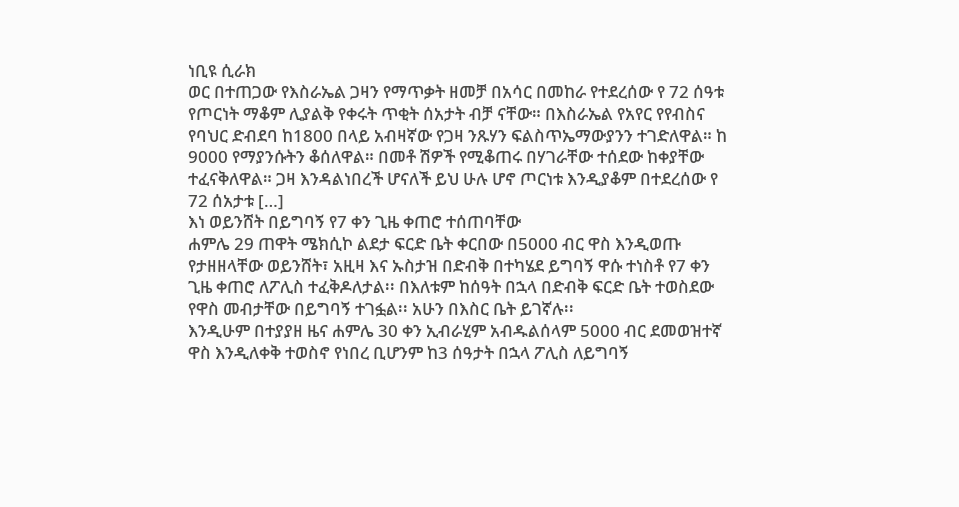ነቢዩ ሲራክ
ወር በተጠጋው የእስራኤል ጋዛን የማጥቃት ዘመቻ በአሳር በመከራ የተደረሰው የ 72 ሰዓቱ የጦርነት ማቆም ሊያልቅ የቀሩት ጥቂት ሰአታት ብቻ ናቸው። በእስራኤል የአየር የየብስና የባህር ድብደባ ከ1800 በላይ አብዛኛው የጋዛ ንጹሃን ፍልስጥኤማውያንን ተገድለዋል። ከ 9000 የማያንሱትን ቆሰለዋል። በመቶ ሽዎች የሚቆጠሩ በሃገራቸው ተሰደው ከቀያቸው ተፈናቅለዋል። ጋዛ እንዳልነበረች ሆናለች ይህ ሁሉ ሆኖ ጦርነቱ እንዲያቆም በተደረሰው የ 72 ሰአታቱ […]
እነ ወይንሸት በይግባኝ የ7 ቀን ጊዜ ቀጠሮ ተሰጠባቸው
ሐምሌ 29 ጠዋት ሜክሲኮ ልደታ ፍርድ ቤት ቀርበው በ5000 ብር ዋስ እንዲወጡ የታዘዘላቸው ወይንሸት፣ አዚዛ እና ኡስታዝ በድብቅ በተካሄደ ይግባኝ ዋሱ ተነስቶ የ7 ቀን ጊዜ ቀጠሮ ለፖሊስ ተፈቅዶለታል፡፡ በእለቱም ከሰዓት በኋላ በድብቅ ፍርድ ቤት ተወስደው የዋስ መብታቸው በይግባኝ ተገፏል፡፡ አሁን በእስር ቤት ይገኛሉ፡፡
እንዲሁም በተያያዘ ዜና ሐምሌ 30 ቀን ኢብራሂም አብዱልሰላም 5000 ብር ደመወዝተኛ ዋስ እንዲለቀቅ ተወስኖ የነበረ ቢሆንም ከ3 ሰዓታት በኋላ ፖሊስ ለይግባኝ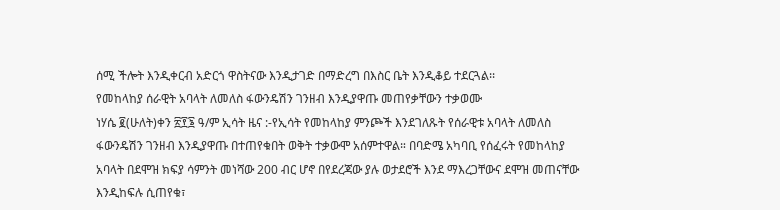ሰሚ ችሎት እንዲቀርብ አድርጎ ዋስትናው እንዲታገድ በማድረግ በእስር ቤት እንዲቆይ ተደርጓል፡፡
የመከላከያ ሰራዊት አባላት ለመለስ ፋውንዴሽን ገንዘብ እንዲያዋጡ መጠየቃቸውን ተቃወሙ
ነሃሴ ፪(ሁለት)ቀን ፳፻፮ ዓ/ም ኢሳት ዜና :-የኢሳት የመከላከያ ምንጮች እንደገለጹት የሰራዊቱ አባላት ለመለስ ፋውንዴሽን ገንዘብ እንዲያዋጡ በተጠየቁበት ወቅት ተቃውሞ አሰምተዋል። በባድሜ አካባቢ የሰፈሩት የመከላከያ አባላት በደሞዝ ክፍያ ሳምንት መነሻው 200 ብር ሆኖ በየደረጃው ያሉ ወታደሮች እንደ ማእረጋቸውና ደሞዝ መጠናቸው እንዲከፍሉ ሲጠየቁ፣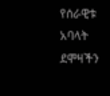የሰራዊቱ አባላት ደሞዛችን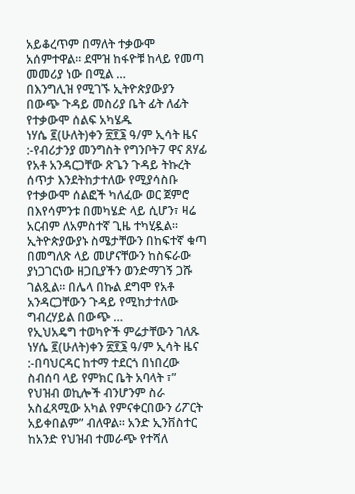አይቆረጥም በማለት ተቃውሞ አሰምተዋል። ደሞዝ ከፋዮቹ ከላይ የመጣ መመሪያ ነው በሚል …
በእንግሊዝ የሚገኙ ኢትዮጵያውያን በውጭ ጉዳይ መስሪያ ቤት ፊት ለፊት የተቃውሞ ሰልፍ አካሄዱ
ነሃሴ ፪(ሁለት)ቀን ፳፻፮ ዓ/ም ኢሳት ዜና :-የብሪታንያ መንግስት የግንቦት7 ዋና ጸሃፊ የአቶ አንዳርጋቸው ጽጌን ጉዳይ ትኩረት ሰጥታ እንደትከታተለው የሚያሳስቡ የተቃውሞ ሰልፎች ካለፈው ወር ጀምሮ በእየሳምንቱ በመካሄድ ላይ ሲሆን፣ ዛሬ አርብም ለአምስተኛ ጊዜ ተካሂዷል። ኢትዮጵያውያኑ ስሜታቸውን በከፍተኛ ቁጣ በመግለጽ ላይ መሆናቸውን ከስፍራው ያነጋገርነው ዘጋቢያችን ወንድማገኝ ጋሹ ገልጿል። በሌላ በኩል ደግሞ የአቶ አንዳርጋቸውን ጉዳይ የሚከታተለው ግብረሃይል በውጭ …
የኢህአዴግ ተወካዮች ምሬታቸውን ገለጹ
ነሃሴ ፪(ሁለት)ቀን ፳፻፮ ዓ/ም ኢሳት ዜና :-በባህርዳር ከተማ ተደርጎ በነበረው ስብሰባ ላይ የምክር ቤት አባላት ፣” የህዝብ ወኪሎች ብንሆንም ስራ አስፈጻሚው አካል የምናቀርበውን ሪፖርት አይቀበልም” ብለዋል። አንድ ኢንቨስተር ከአንድ የህዝብ ተመራጭ የተሻለ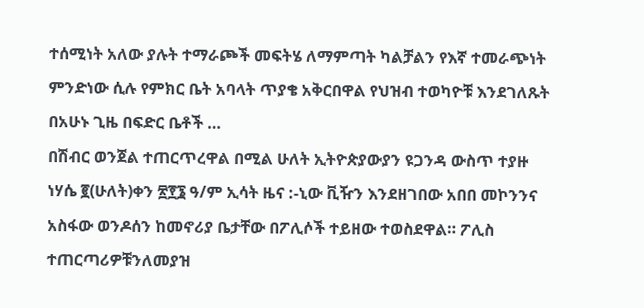ተሰሚነት አለው ያሉት ተማራጮች መፍትሄ ለማምጣት ካልቻልን የእኛ ተመራጭነት ምንድነው ሲሉ የምክር ቤት አባላት ጥያቄ አቅርበዋል የህዝብ ተወካዮቹ እንደገለጹት በአሁኑ ጊዜ በፍድር ቤቶች …
በሽብር ወንጀል ተጠርጥረዋል በሚል ሁለት ኢትዮጵያውያን ዩጋንዳ ውስጥ ተያዙ
ነሃሴ ፪(ሁለት)ቀን ፳፻፮ ዓ/ም ኢሳት ዜና :-ኒው ቪዥን እንደዘገበው አበበ መኮንንና አስፋው ወንዶሰን ከመኖሪያ ቤታቸው በፖሊሶች ተይዘው ተወስደዋል። ፖሊስ ተጠርጣሪዎቹንለመያዝ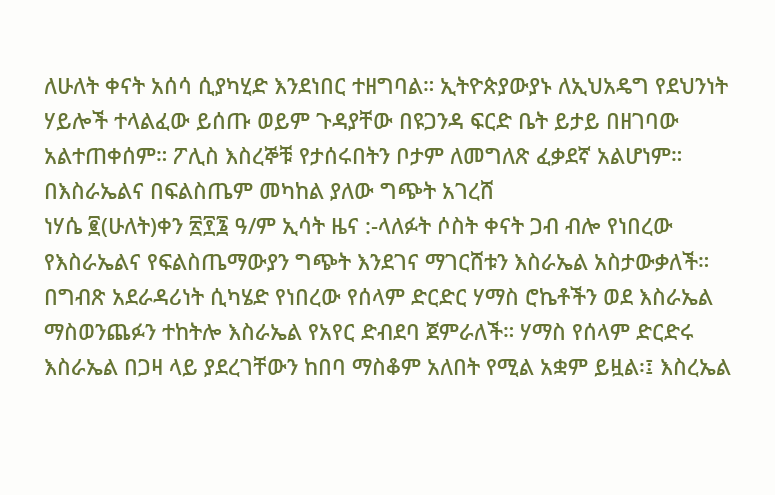ለሁለት ቀናት አሰሳ ሲያካሂድ እንደነበር ተዘግባል። ኢትዮጵያውያኑ ለኢህአዴግ የደህንነት ሃይሎች ተላልፈው ይሰጡ ወይም ጉዳያቸው በዩጋንዳ ፍርድ ቤት ይታይ በዘገባው አልተጠቀሰም። ፖሊስ እስረኞቹ የታሰሩበትን ቦታም ለመግለጽ ፈቃደኛ አልሆነም።
በእስራኤልና በፍልስጤም መካከል ያለው ግጭት አገረሸ
ነሃሴ ፪(ሁለት)ቀን ፳፻፮ ዓ/ም ኢሳት ዜና :-ላለፉት ሶስት ቀናት ጋብ ብሎ የነበረው የእስራኤልና የፍልስጤማውያን ግጭት እንደገና ማገርሸቱን እስራኤል አስታውቃለች። በግብጽ አደራዳሪነት ሲካሄድ የነበረው የሰላም ድርድር ሃማስ ሮኬቶችን ወደ እስራኤል ማስወንጨፉን ተከትሎ እስራኤል የአየር ድብደባ ጀምራለች። ሃማስ የሰላም ድርድሩ እስራኤል በጋዛ ላይ ያደረገቸውን ከበባ ማስቆም አለበት የሚል አቋም ይዟል፡፤ እስረኤል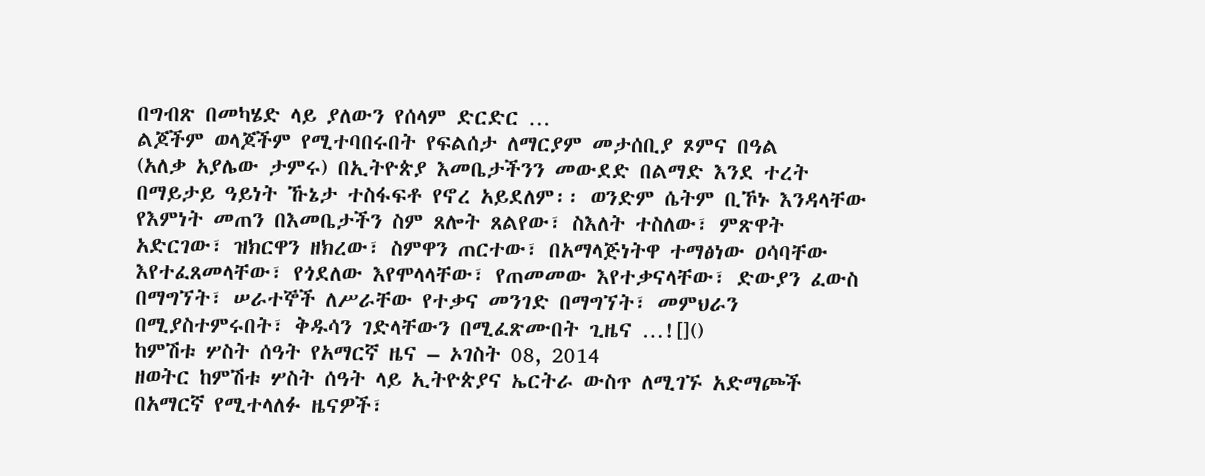በግብጽ በመካሄድ ላይ ያለውን የሰላም ድርድር …
ልጆችም ወላጆችም የሚተባበሩበት የፍልሰታ ለማርያም መታሰቢያ ጾምና በዓል
(አለቃ አያሌው ታምሩ) በኢትዮጵያ እመቤታችንን መውደድ በልማድ እንደ ተረት በማይታይ ዓይነት ኹኔታ ተስፋፍቶ የኖረ አይደለም፡፡ ወንድም ሴትም ቢኾኑ እንዳላቸው የእምነት መጠን በእመቤታችን ስም ጸሎት ጸልየው፣ ስእለት ተስለው፣ ምጽዋት አድርገው፣ ዝክርዋን ዘክረው፣ ስምዋን ጠርተው፣ በአማላጅነትዋ ተማፅነው ዐሳባቸው እየተፈጸመላቸው፣ የጎደለው እየሞላላቸው፣ የጠመመው እየተቃናላቸው፣ ድውያን ፈውስ በማግኘት፣ ሠራተኞች ለሥራቸው የተቃና መንገድ በማግኘት፣ መምህራን በሚያስተምሩበት፣ ቅዱሳን ገድላቸውን በሚፈጽሙበት ጊዜና …![]()
ከምሽቱ ሦስት ሰዓት የአማርኛ ዜና – ኦገስት 08, 2014
ዘወትር ከምሽቱ ሦስት ሰዓት ላይ ኢትዮጵያና ኤርትራ ውስጥ ለሚገኙ አድማጮች በአማርኛ የሚተላለፉ ዜናዎች፣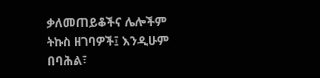ቃለመጠይቆችና ሌሎችም ትኩስ ዘገባዎች፤ እንዲሁም በባሕል፣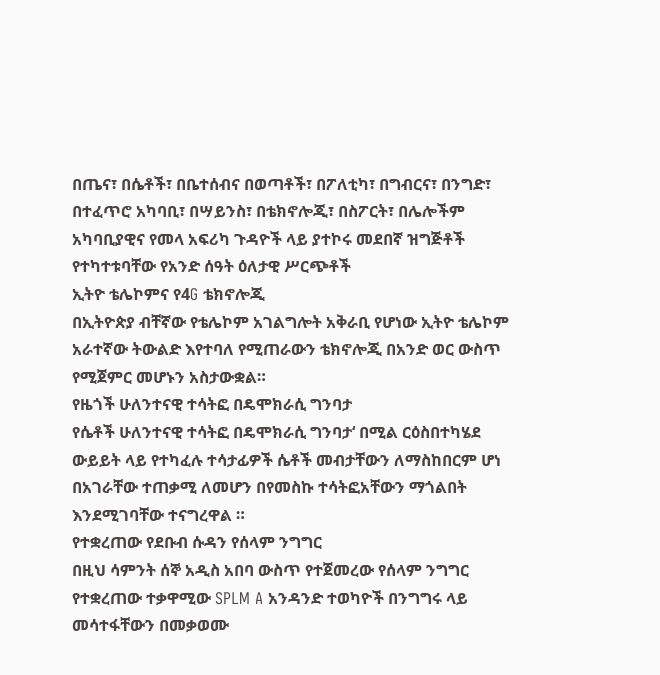በጤና፣ በሴቶች፣ በቤተሰብና በወጣቶች፣ በፖለቲካ፣ በግብርና፣ በንግድ፣ በተፈጥሮ አካባቢ፣ በሣይንስ፣ በቴክኖሎጂ፣ በስፖርት፣ በሌሎችም አካባቢያዊና የመላ አፍሪካ ጉዳዮች ላይ ያተኮሩ መደበኛ ዝግጅቶች የተካተቱባቸው የአንድ ሰዓት ዕለታዊ ሥርጭቶች
ኢትዮ ቴሌኮምና የ4G ቴክኖሎጂ
በኢትዮጵያ ብቸኛው የቴሌኮም አገልግሎት አቅራቢ የሆነው ኢትዮ ቴሌኮም አራተኛው ትውልድ እየተባለ የሚጠራውን ቴክኖሎጂ በአንድ ወር ውስጥ የሚጀምር መሆኑን አስታውቋል።
የዜጎች ሁለንተናዊ ተሳትፎ በዴሞክራሲ ግንባታ
የሴቶች ሁለንተናዊ ተሳትፎ በዴሞክራሲ ግንባታ‘ በሚል ርዕስበተካሄደ ውይይት ላይ የተካፈሉ ተሳታፊዎች ሴቶች መብታቸውን ለማስከበርም ሆነ በአገራቸው ተጠቃሚ ለመሆን በየመስኩ ተሳትፎአቸውን ማጎልበት እንደሚገባቸው ተናግረዋል ።
የተቋረጠው የደቡብ ሱዳን የሰላም ንግግር
በዚህ ሳምንት ሰኞ አዲስ አበባ ውስጥ የተጀመረው የሰላም ንግግር የተቋረጠው ተቃዋሚው SPLM A አንዳንድ ተወካዮች በንግግሩ ላይ መሳተፋቸውን በመቃወሙ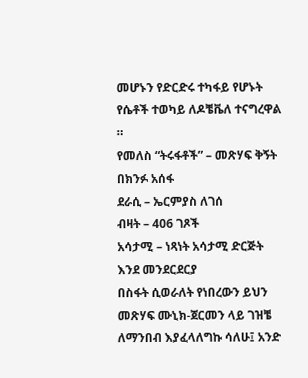መሆኑን የድርድሩ ተካፋይ የሆኑት የሴቶች ተወካይ ለዶቼቬለ ተናግረዋል ።
የመለስ “ትሩፋቶች” – መጽሃፍ ቅኝት
በክንፉ አሰፋ
ደራሲ – ኤርምያስ ለገሰ
ብዛት – 406 ገጾች
አሳታሚ – ነጻነት አሳታሚ ድርጅት
እንደ መንደርደርያ
በስፋት ሲወራለት የነበረውን ይህን መጽሃፍ ሙኒክ-ጀርመን ላይ ገዝቼ ለማንበብ እያፈላለግኩ ሳለሁ፤ አንድ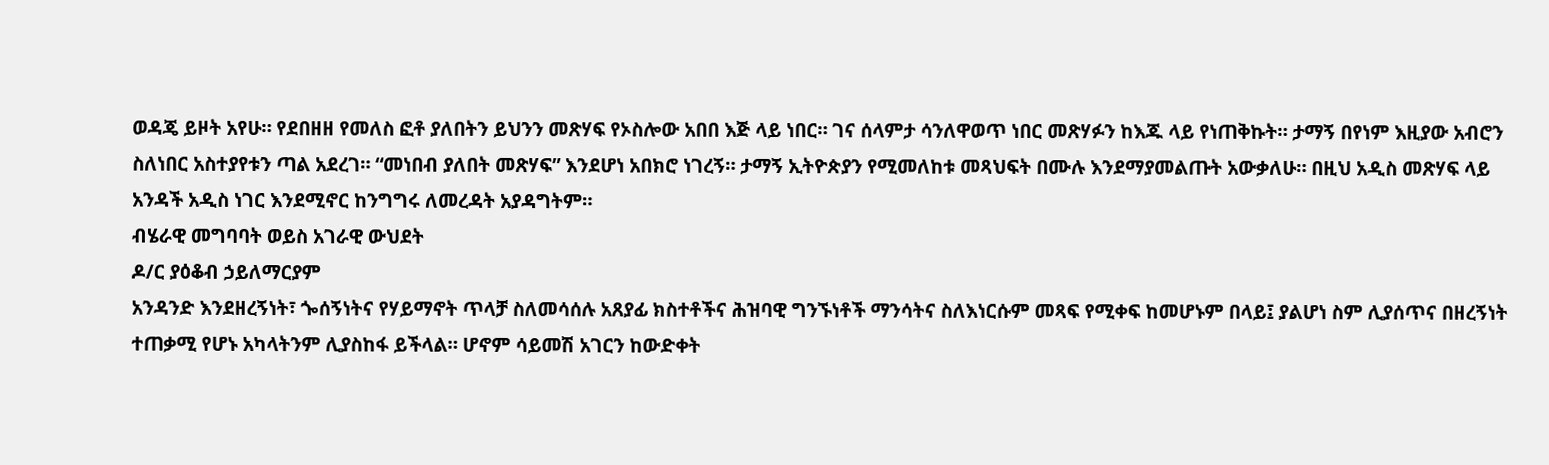ወዳጄ ይዞት አየሁ። የደበዘዘ የመለስ ፎቶ ያለበትን ይህንን መጽሃፍ የኦስሎው አበበ እጅ ላይ ነበር። ገና ሰላምታ ሳንለዋወጥ ነበር መጽሃፉን ከእጁ ላይ የነጠቅኩት። ታማኝ በየነም እዚያው አብሮን ስለነበር አስተያየቱን ጣል አደረገ። “መነበብ ያለበት መጽሃፍ” እንደሆነ አበክሮ ነገረኝ። ታማኝ ኢትዮጵያን የሚመለከቱ መጻህፍት በሙሉ እንደማያመልጡት አውቃለሁ። በዚህ አዲስ መጽሃፍ ላይ አንዳች አዲስ ነገር እንደሚኖር ከንግግሩ ለመረዳት አያዳግትም።
ብሄራዊ መግባባት ወይስ አገራዊ ውህደት
ዶ/ር ያዕቆብ ኃይለማርያም
አንዳንድ እንደዘረኝነት፣ ጐሰኝነትና የሃይማኖት ጥላቻ ስለመሳሰሉ አጸያፊ ክስተቶችና ሕዝባዊ ግንኙነቶች ማንሳትና ስለእነርሱም መጻፍ የሚቀፍ ከመሆኑም በላይ፤ ያልሆነ ስም ሊያሰጥና በዘረኝነት ተጠቃሚ የሆኑ አካላትንም ሊያስከፋ ይችላል። ሆኖም ሳይመሽ አገርን ከውድቀት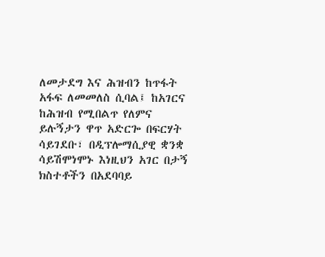ለመታደግ እና ሕዝብን ከጥፋት አፋፍ ለመመለስ ሲባል፤ ከአገርና ከሕዝብ የሚበልጥ የለምና ይሉኝታን ዋጥ አድርጐ በፍርሃት ሳይገደቡ፣ በዲፕሎማሲያዊ ቋንቋ ሳይሽሞነሞኑ እነዚህን አገር በታኝ ክስተቶችን በአደባባይ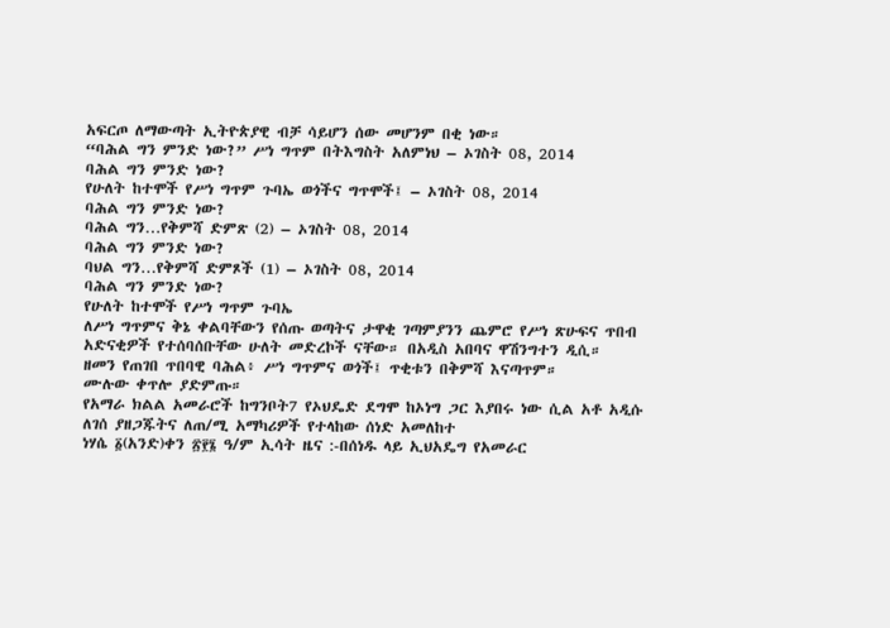አፍርጦ ለማውጣት ኢትዮጵያዊ ብቻ ሳይሆን ሰው መሆንም በቂ ነው።
“ባሕል ግን ምንድ ነው?” ሥነ ግጥም በትእግስት አለምነህ – ኦገስት 08, 2014
ባሕል ግን ምንድ ነው?
የሁለት ከተሞች የሥነ ግጥም ጉባኤ ወጎችና ግጥሞች፤ – ኦገስት 08, 2014
ባሕል ግን ምንድ ነው?
ባሕል ግን…የቅምሻ ድምጽ (2) – ኦገስት 08, 2014
ባሕል ግን ምንድ ነው?
ባህል ግን…የቅምሻ ድምጾች (1) – ኦገስት 08, 2014
ባሕል ግን ምንድ ነው?
የሁለት ከተሞች የሥነ ግጥም ጉባኤ
ለሥነ ግጥምና ቅኔ ቀልባቸውን የሰጡ ወጣትና ታዋቂ ገጣምያንን ጨምሮ የሥነ ጽሁፍና ጥበብ አድናቂዎች የተሰባሰቡቸው ሁለት መድረኮች ናቸው። በአዲስ አበባና ዋሽንግተን ዲሲ።
ዘመን የጠገበ ጥበባዊ ባሕል፥ ሥነ ግጥምና ወጎች፤ ጥቂቱን በቅምሻ እናጣጥም።
ሙሉው ቀጥሎ ያድምጡ።
የአማራ ክልል አመራሮች ከግንቦት7 የኦህዴድ ደግሞ ከኦነግ ጋር እያበሩ ነው ሲል አቶ አዲሱ ለገሰ ያዘጋጁትና ለጠ/ሚ አማካሪዎች የተላከው ሰነድ አመለከተ
ነሃሴ ፩(አንድ)ቀን ፳፻፮ ዓ/ም ኢሳት ዜና :-በሰነዱ ላይ ኢህአዴግ የአመራር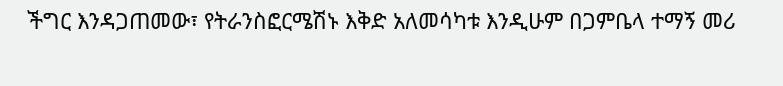ችግር እንዳጋጠመው፣ የትራንስፎርሜሽኑ እቅድ አለመሳካቱ እንዲሁም በጋምቤላ ተማኝ መሪ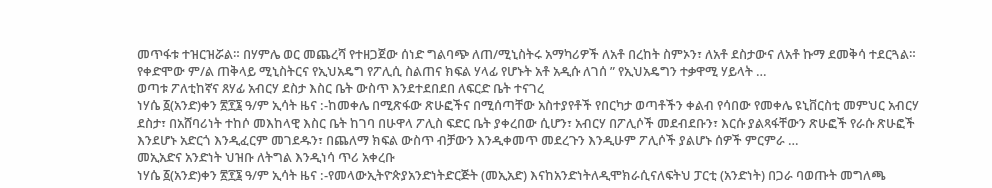መጥፋቱ ተዝርዝሯል። በሃምሌ ወር መጨረሻ የተዘጋጀው ሰነድ ግልባጭ ለጠ/ሚኒስትሩ አማካሪዎች ለአቶ በረከት ስምኦን፣ ለአቶ ደስታውና ለአቶ ኩማ ደመቅሳ ተደርጓል። የቀድሞው ም/ል ጠቅላይ ሚኒስትርና የኢህአዴግ የፖሊሲ ስልጠና ክፍል ሃላፊ የሆኑት አቶ አዲሱ ለገሰ ” የኢህአዴግን ተቃዋሚ ሃይላት …
ወጣቱ ፖለቲከኛና ጸሃፊ አብርሃ ደስታ እስር ቤት ውስጥ እንደተደበደበ ለፍርድ ቤት ተናገረ
ነሃሴ ፩(አንድ)ቀን ፳፻፮ ዓ/ም ኢሳት ዜና :-ከመቀሌ በሚጽፋው ጽሁፎችና በሚሰጣቸው አስተያየቶች የበርካታ ወጣቶችን ቀልብ የሳበው የመቀሌ ዩኒቨርስቲ መምህር አብርሃ ደስታ፣ በአሸባሪነት ተከሶ መእከላዊ እስር ቤት ከገባ በሁዋላ ፖሊስ ፍድር ቤት ያቀረበው ሲሆን፣ አብርሃ በፖሊሶች መደብደቡን፣ እርሱ ያልጻፋቸውን ጽሁፎች የራሱ ጽሁፎች እንደሆኑ አድርጎ እንዲፈርም መገደዱን፣ በጨለማ ክፍል ውስጥ ብቻውን እንዲቀመጥ መደረጉን እንዲሁም ፖሊሶች ያልሆኑ ሰዎች ምርምራ …
መኢአድና አንድነት ህዝቡ ለትግል እንዲነሳ ጥሪ አቀረቡ
ነሃሴ ፩(አንድ)ቀን ፳፻፮ ዓ/ም ኢሳት ዜና :-የመላውኢትዮጵያአንድነትድርጅት (መኢአድ) እናከአንድነትለዲሞክራሲናለፍትህ ፓርቲ (አንድነት) በጋራ ባወጡት መግለጫ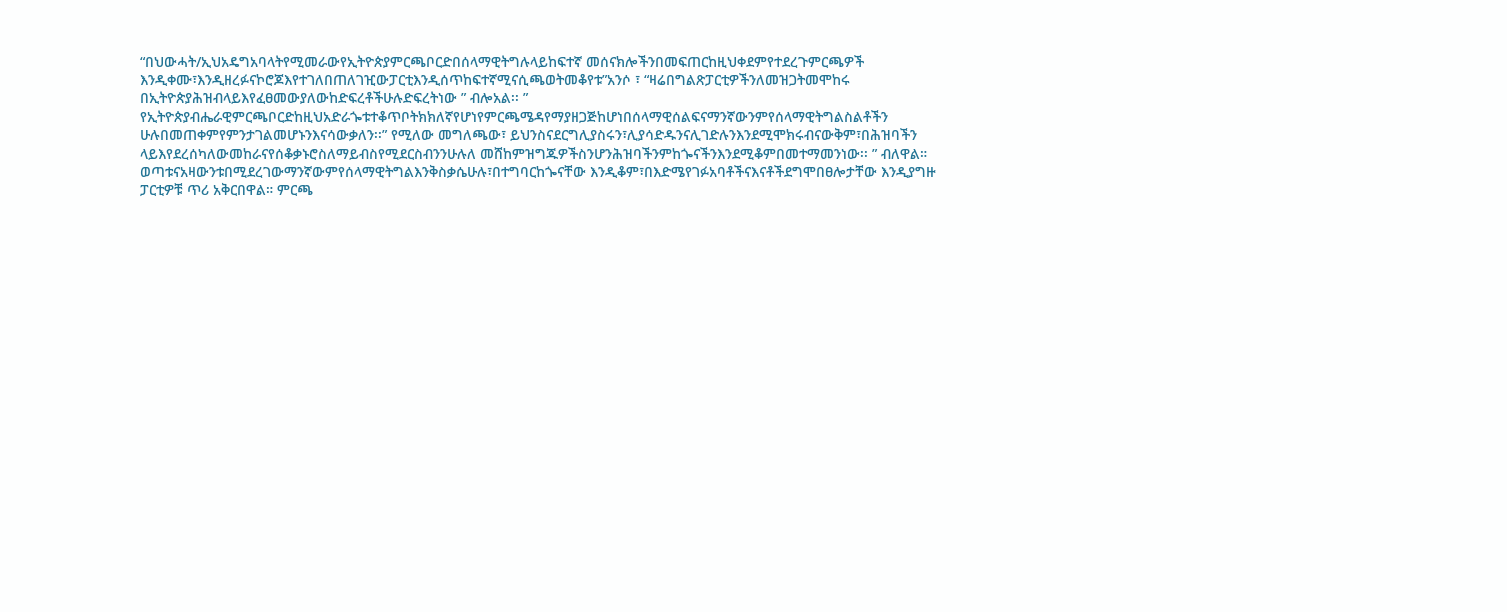“በህውሓት/ኢህአዴግአባላትየሚመራውየኢትዮጵያምርጫቦርድበሰላማዊትግሉላይከፍተኛ መሰናክሎችንበመፍጠርከዚህቀደምየተደረጉምርጫዎች እንዲቀሙ፣እንዲዘረፉናኮሮጆእየተገለበጠለገዢውፓርቲእንዲሰጥከፍተኛሚናሲጫወትመቆየቱ”አንሶ ፣ “ዛሬበግልጽፓርቲዎችንለመዝጋትመሞከሩ በኢትዮጵያሕዝብላይእየፈፀመውያለውከድፍረቶችሁሉድፍረትነው ” ብሎአል፡፡ ” የኢትዮጵያብሔራዊምርጫቦርድከዚህአድራጐቱተቆጥቦትክክለኛየሆነየምርጫሜዳየማያዘጋጅከሆነበሰላማዊሰልፍናማንኛውንምየሰላማዊትግልስልቶችን ሁሉበመጠቀምየምንታገልመሆኑንእናሳውቃለን፡፡” የሚለው መግለጫው፣ ይህንስናደርግሊያስሩን፣ሊያሳድዱንናሊገድሉንእንደሚሞክሩብናውቅም፣በሕዝባችን ላይእየደረሰካለውመከራናየሰቆቃኑሮስለማይብስየሚደርስብንንሁሉለ መሸከምዝግጁዎችስንሆንሕዝባችንምከጐናችንእንደሚቆምበመተማመንነው፡፡ ” ብለዋል። ወጣቱናአዛውንቱበሚደረገውማንኛውምየሰላማዊትግልእንቅስቃሴሁሉ፣በተግባርከጐናቸው እንዲቆም፣በእድሜየገፉአባቶችናእናቶችደግሞበፀሎታቸው እንዲያግዙ ፓርቲዎቹ ጥሪ አቅርበዋል። ምርጫ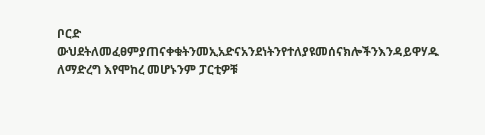ቦርድ ውህደትለመፈፀምያጠናቀቁትንመኢአድናአንደነትንየተለያዩመሰናክሎችንእንዳይዋሃዱ ለማድረግ እየሞከረ መሆኑንም ፓርቲዎቹ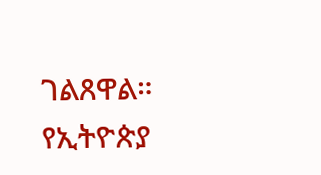ገልጸዋል። የኢትዮጵያ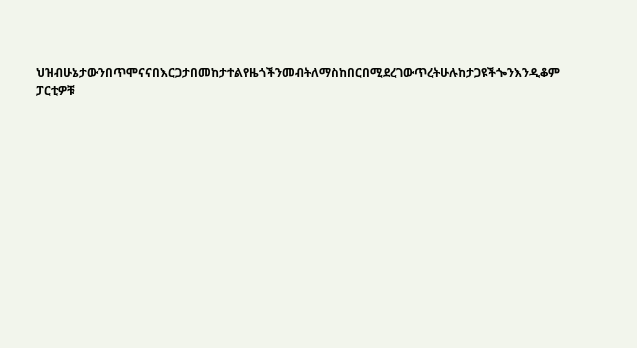ህዝብሁኔታውንበጥሞናናበእርጋታበመከታተልየዜጎችንመብትለማስከበርበሚደረገውጥረትሁሉከታጋዩችጐንእንዲቆም ፓርቲዎቹ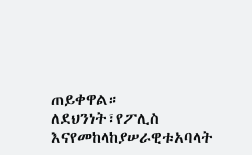ጠይቀዋል። ለደህንነት፣የፖሊስ እናየመከላከያሠራዊቱአባላት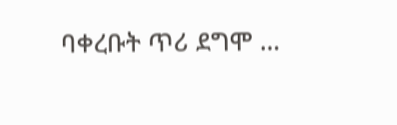ባቀረቡት ጥሪ ደግሞ …